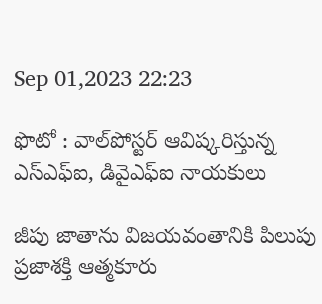Sep 01,2023 22:23

ఫొటో : వాల్‌పోస్టర్‌ ఆవిష్కరిస్తున్న ఎస్‌ఎఫ్‌ఐ, డివైఎఫ్‌ఐ నాయకులు

జీపు జాతాను విజయవంతానికి పిలుపు
ప్రజాశక్తి ఆత్మకూరు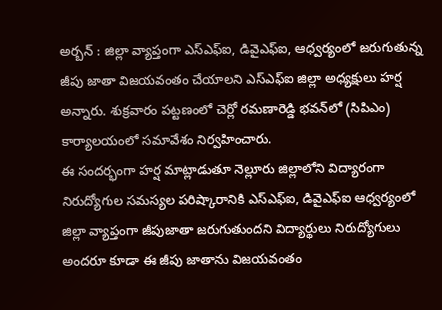అర్బన్‌ : జిల్లా వ్యాప్తంగా ఎస్‌ఎఫ్‌ఐ, డివైఎఫ్‌ఐ, ఆధ్వర్యంలో జరుగుతున్న జీపు జాతా విజయవంతం చేయాలని ఎస్‌ఎఫ్‌ఐ జిల్లా అధ్యక్షులు హర్ష అన్నారు. శుక్రవారం పట్టణంలో చెర్లో రమణారెడ్డి భవన్‌లో (సిపిఎం) కార్యాలయంలో సమావేశం నిర్వహించారు.
ఈ సందర్భంగా హర్ష మాట్లాడుతూ నెల్లూరు జిల్లాలోని విద్యారంగా నిరుద్యోగుల సమస్యల పరిష్కారానికి ఎస్‌ఎఫ్‌ఐ, డివైఎఫ్‌ఐ ఆధ్వర్యంలో జిల్లా వ్యాప్తంగా జీపుజాతా జరుగుతుందని విద్యార్థులు నిరుద్యోగులు అందరూ కూడా ఈ జీపు జాతాను విజయవంతం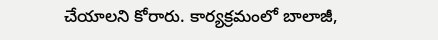చేయాలని కోరారు. కార్యక్రమంలో బాలాజీ,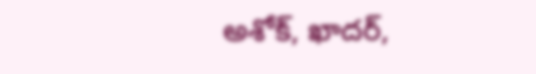అశోక్‌, ఖాదర్‌,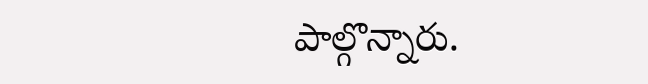పాల్గొన్నారు.